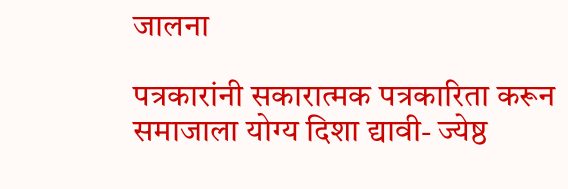जालना

पत्रकारांनी सकारात्मक पत्रकारिता करून समाजाला योग्य दिशा द्यावी- ज्येष्ठ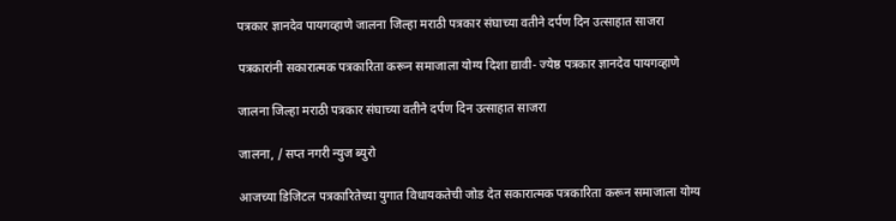पत्रकार ज्ञानदेव पायगव्हाणे जालना जिल्हा मराठी पत्रकार संघाच्या वतीने दर्पण दिन उत्साहात साजरा

पत्रकारांनी सकारात्मक पत्रकारिता करून समाजाला योग्य दिशा द्यावी- ज्येष्ठ पत्रकार ज्ञानदेव पायगव्हाणे

जालना जिल्हा मराठी पत्रकार संघाच्या वतीने दर्पण दिन उत्साहात साजरा

जालना, / सप्त नगरी न्युज ब्युरो

आजच्या डिजिटल पत्रकारितेच्या युगात विधायकतेची जोड देत सकारात्मक पत्रकारिता करून समाजाला योग्य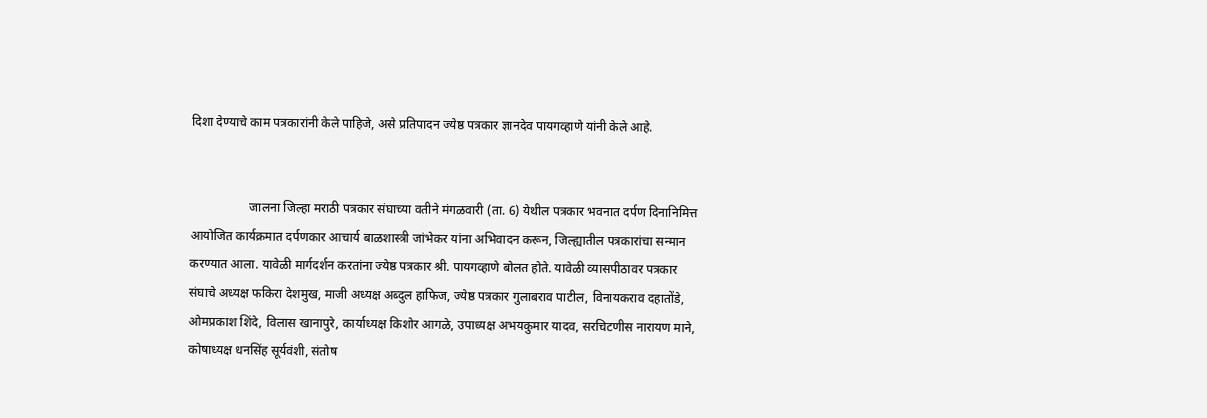दिशा देण्याचे काम पत्रकारांनी केले पाहिजे, असे प्रतिपादन ज्येष्ठ पत्रकार ज्ञानदेव पायगव्हाणे यांनी केले आहे.


                   जालना जिल्हा मराठी पत्रकार संघाच्या वतीने मंगळवारी (ता. 6) येथील पत्रकार भवनात दर्पण दिनानिमित्त आयोजित कार्यक्रमात दर्पणकार आचार्य बाळशास्त्री जांभेकर यांना अभिवादन करून, जिल्ह्यातील पत्रकारांचा सन्मान करण्यात आला. यावेळी मार्गदर्शन करतांना ज्येष्ठ पत्रकार श्री. पायगव्हाणे बोलत होते. यावेळी व्यासपीठावर पत्रकार संघाचे अध्यक्ष फकिरा देशमुख, माजी अध्यक्ष अब्दुल हाफिज, ज्येष्ठ पत्रकार गुलाबराव पाटील, विनायकराव दहातोंडे, ओमप्रकाश शिंदे, विलास खानापुरे, कार्याध्यक्ष किशोर आगळे, उपाध्यक्ष अभयकुमार यादव, सरचिटणीस नारायण माने, कोषाध्यक्ष धनसिंह सूर्यवंशी, संतोष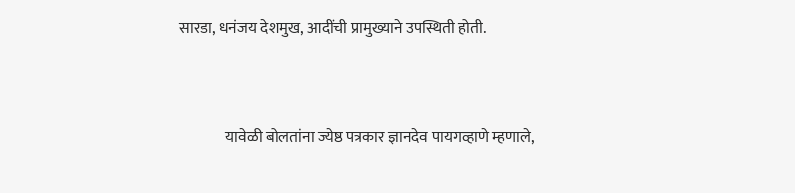सारडा, धनंजय देशमुख, आदींची प्रामुख्याने उपस्थिती होती.


               यावेळी बोलतांना ज्येष्ठ पत्रकार ज्ञानदेव पायगव्हाणे म्हणाले,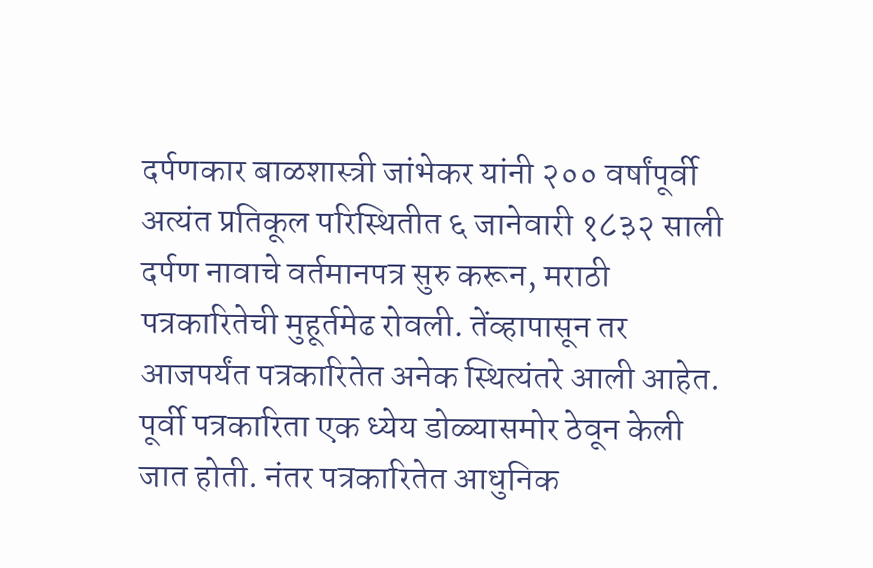दर्पणकार बाळशास्त्री जांभेकर यांनी २०० वर्षांपूर्वी अत्यंत प्रतिकूल परिस्थितीत ६ जानेवारी १८३२ साली दर्पण नावाचे वर्तमानपत्र सुरु करून, मराठी पत्रकारितेची मुहूर्तमेढ रोवली. तेंव्हापासून तर आजपर्यंत पत्रकारितेत अनेक स्थित्यंतरे आली आहेत. पूर्वी पत्रकारिता एक ध्येय डोळ्यासमोर ठेवून केली जात होती. नंतर पत्रकारितेत आधुनिक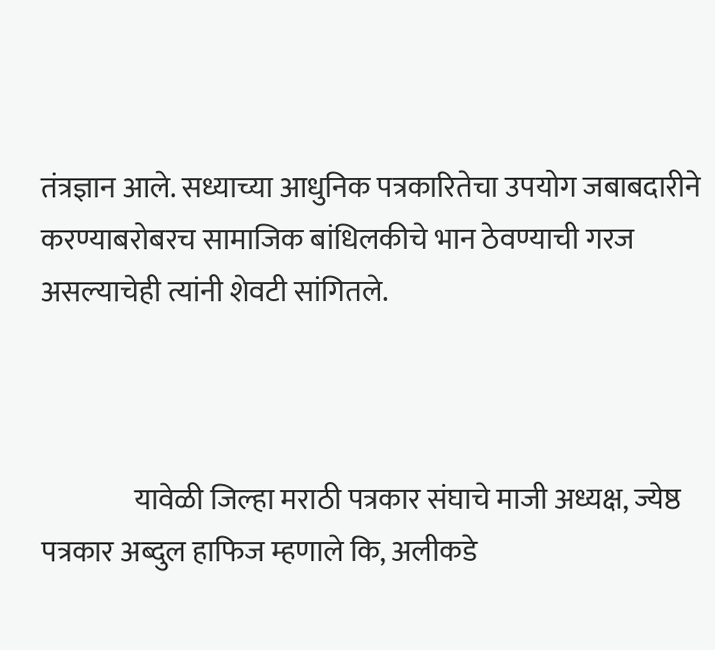तंत्रज्ञान आले. सध्याच्या आधुनिक पत्रकारितेचा उपयोग जबाबदारीने करण्याबरोबरच सामाजिक बांधिलकीचे भान ठेवण्याची गरज असल्याचेही त्यांनी शेवटी सांगितले.



                यावेळी जिल्हा मराठी पत्रकार संघाचे माजी अध्यक्ष, ज्येष्ठ पत्रकार अब्दुल हाफिज म्हणाले कि, अलीकडे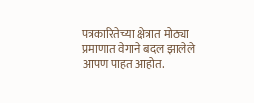पत्रकारितेच्या क्षेत्रात मोठ्या प्रमाणात वेगाने बदल झालेले आपण पाहत आहोत.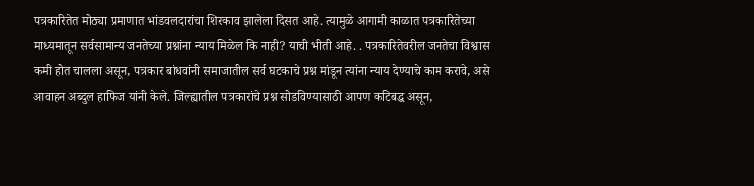पत्रकारितेत मोठ्या प्रमाणात भांडवलदारांचा शिरकाव झालेला दिसत आहे. त्यामुळे आगामी काळात पत्रकारितेच्या माध्यमातून सर्वसामान्य जनतेच्या प्रश्नांना न्याय मिळेल कि नाही? याची भीती आहे. . पत्रकारितेवरील जनतेचा विश्वास कमी होत चालला असून, पत्रकार बांधवांनी समाजातील सर्व घटकाचे प्रश्न मांडून त्यांना न्याय देण्याचे काम करावे, असे आवाहन अब्दुल हाफिज यांनी केले. जिल्ह्यातील पत्रकारांचे प्रश्न सोडविण्यासाठी आपण कटिबद्ध असून,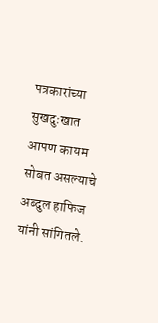पत्रकारांच्या सुखदुःखात आपण कायम सोबत असल्याचे अब्दुल हाफिज यांनी सांगितले.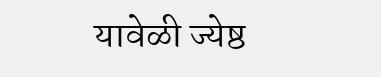यावेळी ज्येष्ठ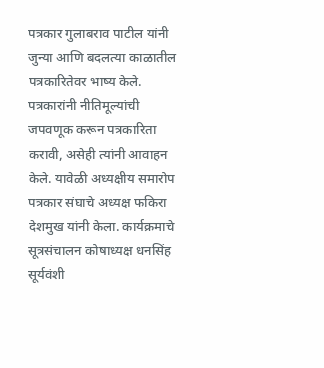पत्रकार गुलाबराव पाटील यांनी जुन्या आणि बदलत्या काळातील पत्रकारितेवर भाष्य केले. पत्रकारांनी नीतिमूल्यांची जपवणूक करून पत्रकारिता करावी, असेही त्यांनी आवाहन केले. यावेळी अध्यक्षीय समारोप पत्रकार संघाचे अध्यक्ष फकिरा देशमुख यांनी केला. कार्यक्रमाचे सूत्रसंचालन कोषाध्यक्ष धनसिंह सूर्यवंशी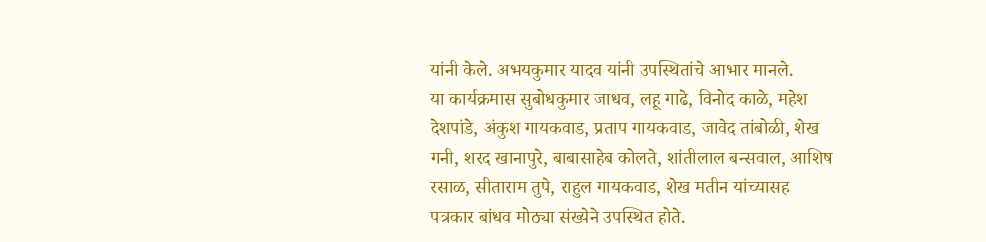यांनी केले. अभयकुमार यादव यांनी उपस्थितांचे आभार मानले.
या कार्यक्रमास सुबोधकुमार जाधव, लहू गाढे, विनोद काळे, महेश देशपांडे, अंकुश गायकवाड, प्रताप गायकवाड, जावेद तांबोळी, शेख गनी, शरद खानापुरे, बाबासाहेब कोलते, शांतीलाल बन्सवाल, आशिष रसाळ, सीताराम तुपे, राहुल गायकवाड, शेख मतीन यांच्यासह पत्रकार बांधव मोठ्या संख्येने उपस्थित होते.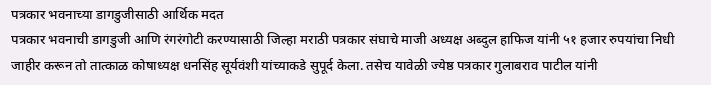पत्रकार भवनाच्या डागडुजीसाठी आर्थिक मदत
पत्रकार भवनाची डागडुजी आणि रंगरंगोटी करण्यासाठी जिल्हा मराठी पत्रकार संघाचे माजी अध्यक्ष अब्दुल हाफिज यांनी ५१ हजार रुपयांचा निधी जाहीर करून तो तात्काळ कोषाध्यक्ष धनसिंह सूर्यवंशी यांच्याकडे सुपूर्द केला. तसेच यावेळी ज्येष्ठ पत्रकार गुलाबराव पाटील यांनी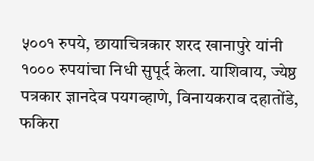५००१ रुपये, छायाचित्रकार शरद खानापुरे यांनी १००० रुपयांचा निधी सुपूर्द केला. याशिवाय, ज्येष्ठ पत्रकार ज्ञानदेव पयगव्हाणे, विनायकराव दहातोंडे, फकिरा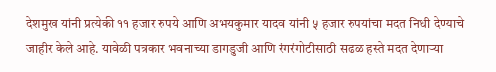देशमुख यांनी प्रत्येकी ११ हजार रुपये आणि अभयकुमार यादव यांनी ५ हजार रुपयांचा मदत निधी देण्याचे जाहीर केले आहे. यावेळी पत्रकार भवनाच्या डागडुजी आणि रंगरंगोटीसाठी सढळ हस्ते मदत देणाऱ्या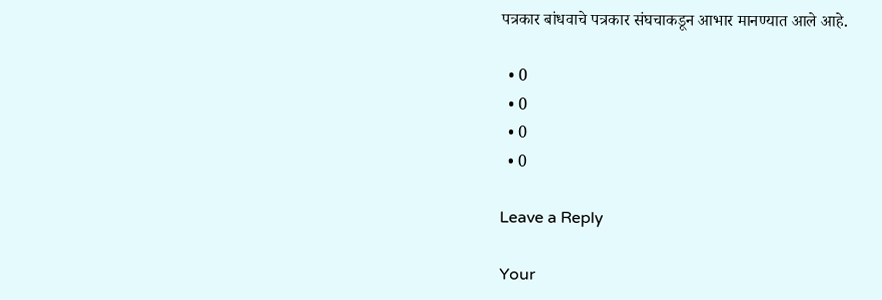पत्रकार बांधवाचे पत्रकार संघचाकडून आभार मानण्यात आले आहे.

  • 0
  • 0
  • 0
  • 0

Leave a Reply

Your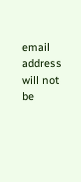email address will not be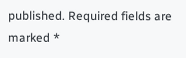published. Required fields are marked *